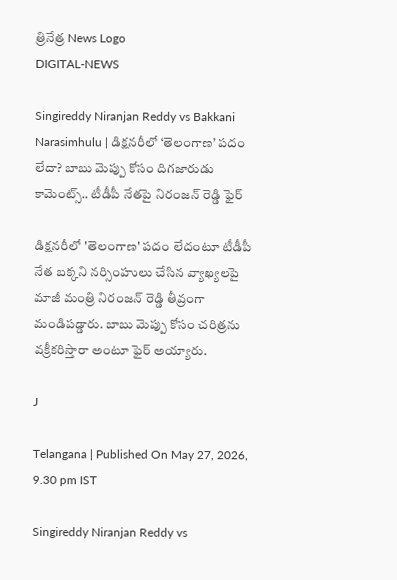త్రినేత్ర News Logo
DIGITAL-NEWS

Singireddy Niranjan Reddy vs Bakkani Narasimhulu | డిక్షనరీలో ‘తెలంగాణ’ పదం లేదా? బాబు మెప్పు కోసం దిగజారుడు కామెంట్స్.. టీడీపీ నేతపై నిరంజన్ రెడ్డి ఫైర్

డిక్షనరీలో 'తెలంగాణ' పదం లేదంటూ టీడీపీ నేత బక్కని నర్సింహులు చేసిన వ్యాఖ్యలపై మాజీ మంత్రి నిరంజన్ రెడ్డి తీవ్రంగా మండిపడ్డారు. బాబు మెప్పు కోసం చరిత్రను వక్రీకరిస్తారా అంటూ ఫైర్ అయ్యారు.

J

Telangana | Published On May 27, 2026, 9.30 pm IST

Singireddy Niranjan Reddy vs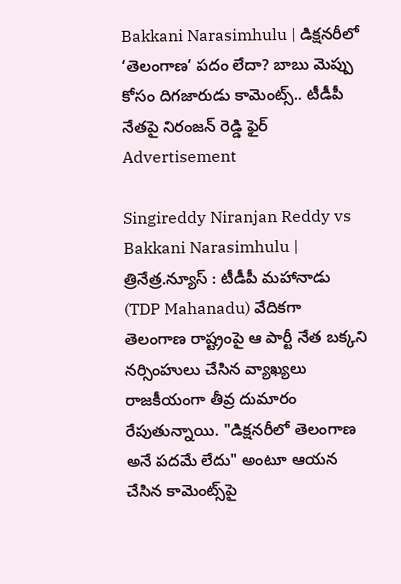Bakkani Narasimhulu | డిక్షనరీలో ‘తెలంగాణ’ పదం లేదా? బాబు మెప్పు కోసం దిగజారుడు కామెంట్స్.. టీడీపీ నేతపై నిరంజన్ రెడ్డి ఫైర్
Advertisement

Singireddy Niranjan Reddy vs Bakkani Narasimhulu | త్రినేత్ర.న్యూస్ : టీడీపీ మహానాడు (TDP Mahanadu) వేదికగా తెలంగాణ రాష్ట్రంపై ఆ పార్టీ నేత బక్కని నర్సింహులు చేసిన వ్యాఖ్యలు రాజకీయంగా తీవ్ర దుమారం రేపుతున్నాయి. "డిక్షనరీలో తెలంగాణ అనే పదమే లేదు" అంటూ ఆయన చేసిన కామెంట్స్‌పై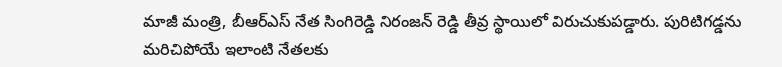మాజీ మంత్రి, బీఆర్ఎస్ నేత సింగిరెడ్డి నిరంజన్ రెడ్డి తీవ్ర స్థాయిలో విరుచుకుపడ్డారు. పురిటిగడ్డను మరిచిపోయే ఇలాంటి నేతలకు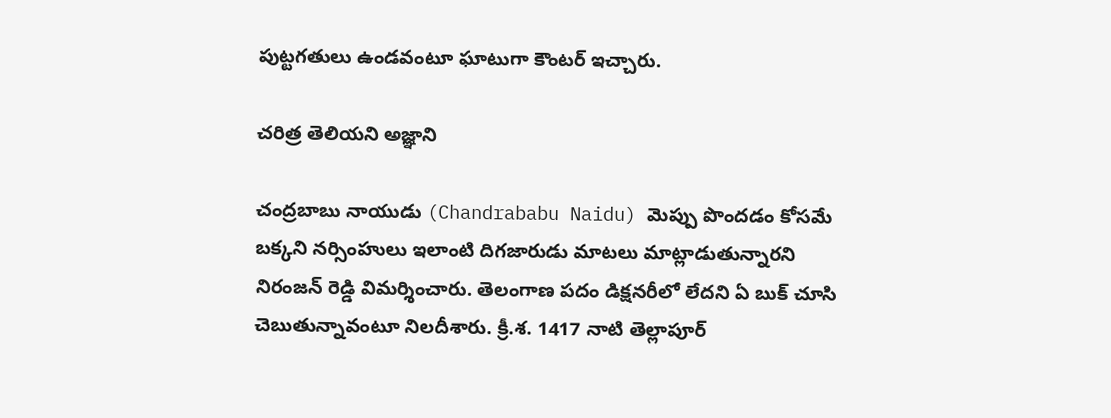పుట్టగతులు ఉండవంటూ ఘాటుగా కౌంటర్ ఇచ్చారు.

చరిత్ర తెలియని అజ్ఞాని

చంద్రబాబు నాయుడు (Chandrababu Naidu) మెప్పు పొందడం కోసమే బక్కని నర్సింహులు ఇలాంటి దిగజారుడు మాటలు మాట్లాడుతున్నారని నిరంజన్ రెడ్డి విమర్శించారు. తెలంగాణ పదం డిక్షనరీలో లేదని ఏ బుక్ చూసి చెబుతున్నావంటూ నిలదీశారు. క్రీ.శ. 1417 నాటి తెల్లాపూర్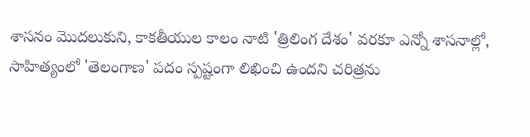శాసనం మొదలుకుని, కాకతీయుల కాలం నాటి 'త్రిలింగ దేశం' వరకూ ఎన్నో శాసనాల్లో, సాహిత్యంలో 'తెలంగాణ' పదం స్పష్టంగా లిఖించి ఉందని చరిత్రను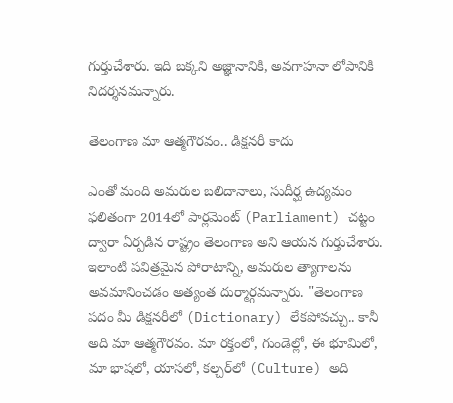గుర్తుచేశారు. ఇది బక్కని అజ్ఞానానికి, అవగాహనా లోపానికి నిదర్శనమన్నారు.

తెలంగాణ మా ఆత్మగౌరవం.. డిక్షనరీ కాదు

ఎంతో మంది అమరుల బలిదానాలు, సుదీర్ఘ ఉద్యమం ఫలితంగా 2014లో పార్లమెంట్ (Parliament) చట్టం ద్వారా ఏర్పడిన రాష్ట్రం తెలంగాణ అని ఆయన గుర్తుచేశారు. ఇలాంటి పవిత్రమైన పోరాటాన్ని, అమరుల త్యాగాలను అవమానించడం అత్యంత దుర్మార్గమన్నారు. "తెలంగాణ పదం మీ డిక్షనరీలో (Dictionary) లేకపోవచ్చు.. కానీ అది మా ఆత్మగౌరవం. మా రక్తంలో, గుండెల్లో, ఈ భూమిలో, మా భాషలో, యాసలో, కల్చర్‌లో (Culture) అది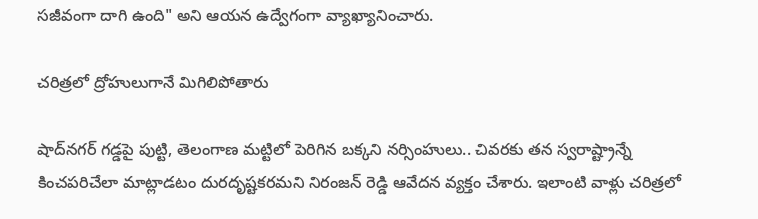సజీవంగా దాగి ఉంది" అని ఆయన ఉద్వేగంగా వ్యాఖ్యానించారు.

చరిత్రలో ద్రోహులుగానే మిగిలిపోతారు

షాద్‌నగర్ గడ్డపై పుట్టి, తెలంగాణ మట్టిలో పెరిగిన బక్కని నర్సింహులు.. చివరకు తన స్వరాష్ట్రాన్నే కించపరిచేలా మాట్లాడటం దురదృష్టకరమని నిరంజన్ రెడ్డి ఆవేదన వ్యక్తం చేశారు. ఇలాంటి వాళ్లు చరిత్రలో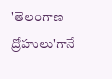'తెలంగాణ ద్రోహులు'గానే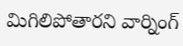మిగిలిపోతారని వార్నింగ్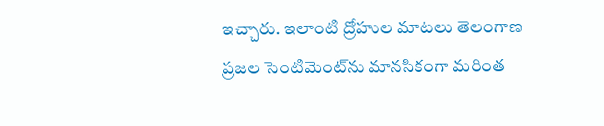ఇచ్చారు. ఇలాంటి ద్రోహుల మాటలు తెలంగాణ ప్రజల సెంటిమెంట్‌ను మానసికంగా మరింత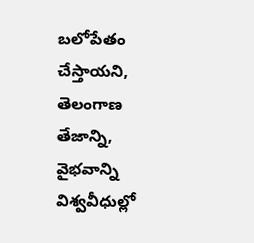బలోపేతం చేస్తాయని, తెలంగాణ తేజాన్ని, వైభవాన్ని విశ్వవీధుల్లో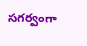సగర్వంగా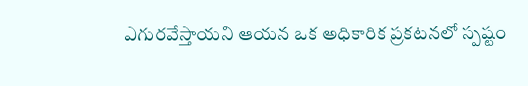ఎగురవేస్తాయని ఆయన ఒక అధికారిక ప్రకటనలో స్పష్టం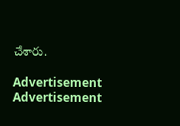చేశారు.

Advertisement
Advertisement